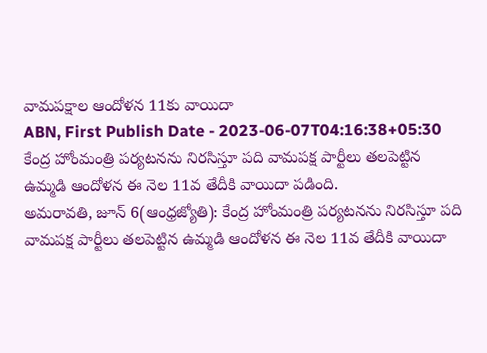వామపక్షాల ఆందోళన 11కు వాయిదా
ABN, First Publish Date - 2023-06-07T04:16:38+05:30
కేంద్ర హోంమంత్రి పర్యటనను నిరసిస్తూ పది వామపక్ష పార్టీలు తలపెట్టిన ఉమ్మడి ఆందోళన ఈ నెల 11వ తేదీకి వాయిదా పడింది.
అమరావతి, జూన్ 6(ఆంధ్రజ్యోతి): కేంద్ర హోంమంత్రి పర్యటనను నిరసిస్తూ పది వామపక్ష పార్టీలు తలపెట్టిన ఉమ్మడి ఆందోళన ఈ నెల 11వ తేదీకి వాయిదా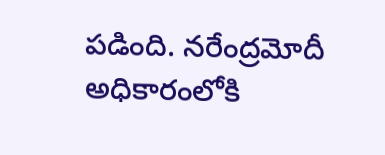పడింది. నరేంద్రమోదీ అధికారంలోకి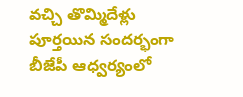వచ్చి తొమ్మిదేళ్లు పూర్తయిన సందర్భంగా బీజేపీ ఆధ్వర్యంలో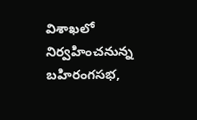విశాఖలో నిర్వహించనున్న బహిరంగసభ,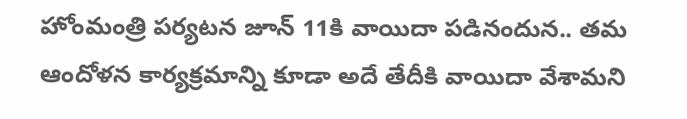హోంమంత్రి పర్యటన జూన్ 11కి వాయిదా పడినందున.. తమ ఆందోళన కార్యక్రమాన్ని కూడా అదే తేదీకి వాయిదా వేశామని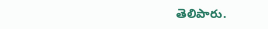తెలిపారు.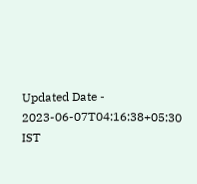Updated Date - 2023-06-07T04:16:38+05:30 IST